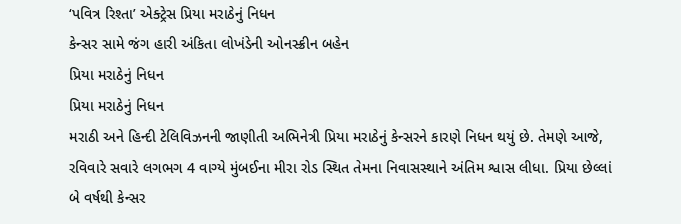‘પવિત્ર રિશ્તા’ એક્ટ્રેસ પ્રિયા મરાઠેનું નિધન
કેન્સર સામે જંગ હારી અંકિતા લોખંડેની ઓનસ્ક્રીન બહેન
પ્રિયા મરાઠેનું નિધન
પ્રિયા મરાઠેનું નિધન
મરાઠી અને હિન્દી ટેલિવિઝનની જાણીતી અભિનેત્રી પ્રિયા મરાઠેનું કેન્સરને કારણે નિધન થયું છે. તેમણે આજે, રવિવારે સવારે લગભગ 4 વાગ્યે મુંબઈના મીરા રોડ સ્થિત તેમના નિવાસસ્થાને અંતિમ શ્વાસ લીધા. પ્રિયા છેલ્લાં બે વર્ષથી કેન્સર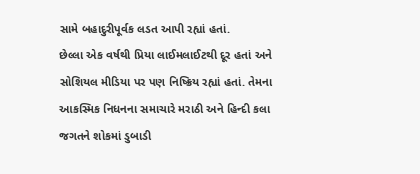સામે બહાદુરીપૂર્વક લડત આપી રહ્યાં હતાં.
છેલ્લા એક વર્ષથી પ્રિયા લાઈમલાઈટથી દૂર હતાં અને સોશિયલ મીડિયા પર પણ નિષ્ક્રિય રહ્યાં હતાં. તેમના આકસ્મિક નિધનના સમાચારે મરાઠી અને હિન્દી કલા જગતને શોકમાં ડુબાડી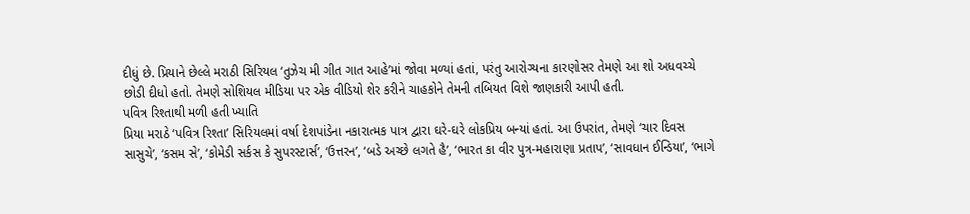દીધું છે. પ્રિયાને છેલ્લે મરાઠી સિરિયલ ‘તુઝેચ મી ગીત ગાત આહે’માં જોવા મળ્યાં હતાં, પરંતુ આરોગ્યના કારણોસર તેમણે આ શો અધવચ્ચે છોડી દીધો હતો. તેમણે સોશિયલ મીડિયા પર એક વીડિયો શેર કરીને ચાહકોને તેમની તબિયત વિશે જાણકારી આપી હતી.
પવિત્ર રિશ્તાથી મળી હતી ખ્યાતિ
પ્રિયા મરાઠે ‘પવિત્ર રિશ્તા’ સિરિયલમાં વર્ષા દેશપાંડેના નકારાત્મક પાત્ર દ્વારા ઘરે-ઘરે લોકપ્રિય બન્યાં હતાં. આ ઉપરાંત, તેમણે ‘ચાર દિવસ સાસુચે’, ‘કસમ સે’, ‘કોમેડી સર્કસ કે સુપરસ્ટાર્સ’, ‘ઉત્તરન’, ‘બડે અચ્છે લગતે હૈ’, ‘ભારત કા વીર પુત્ર-મહારાણા પ્રતાપ’, ‘સાવધાન ઈન્ડિયા’, ‘ભાગે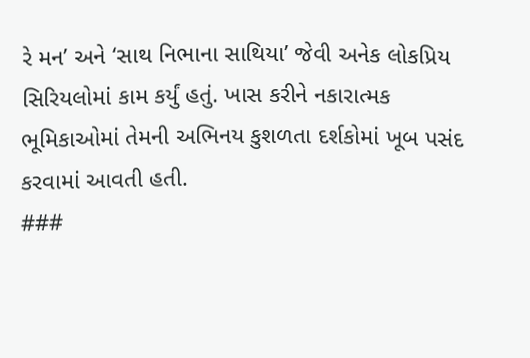રે મન’ અને ‘સાથ નિભાના સાથિયા’ જેવી અનેક લોકપ્રિય સિરિયલોમાં કામ કર્યું હતું. ખાસ કરીને નકારાત્મક ભૂમિકાઓમાં તેમની અભિનય કુશળતા દર્શકોમાં ખૂબ પસંદ કરવામાં આવતી હતી.
###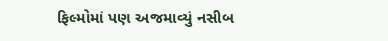ફિલ્મોમાં પણ અજમાવ્યું નસીબ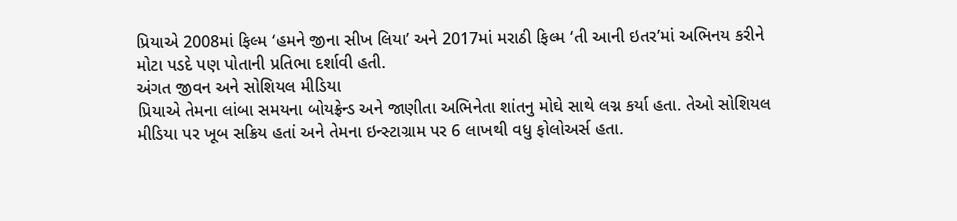પ્રિયાએ 2008માં ફિલ્મ ‘હમને જીના સીખ લિયા’ અને 2017માં મરાઠી ફિલ્મ ‘તી આની ઇતર’માં અભિનય કરીને મોટા પડદે પણ પોતાની પ્રતિભા દર્શાવી હતી.
અંગત જીવન અને સોશિયલ મીડિયા
પ્રિયાએ તેમના લાંબા સમયના બોયફ્રેન્ડ અને જાણીતા અભિનેતા શાંતનુ મોઘે સાથે લગ્ન કર્યા હતા. તેઓ સોશિયલ મીડિયા પર ખૂબ સક્રિય હતાં અને તેમના ઇન્સ્ટાગ્રામ પર 6 લાખથી વધુ ફોલોઅર્સ હતા.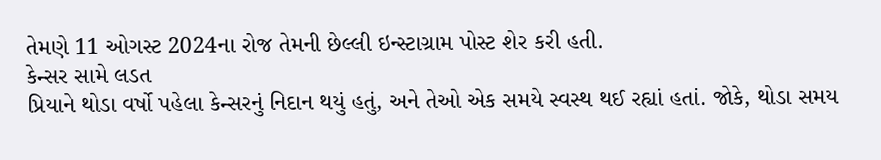તેમણે 11 ઓગસ્ટ 2024ના રોજ તેમની છેલ્લી ઇન્સ્ટાગ્રામ પોસ્ટ શેર કરી હતી.
કેન્સર સામે લડત
પ્રિયાને થોડા વર્ષો પહેલા કેન્સરનું નિદાન થયું હતું, અને તેઓ એક સમયે સ્વસ્થ થઈ રહ્યાં હતાં. જોકે, થોડા સમય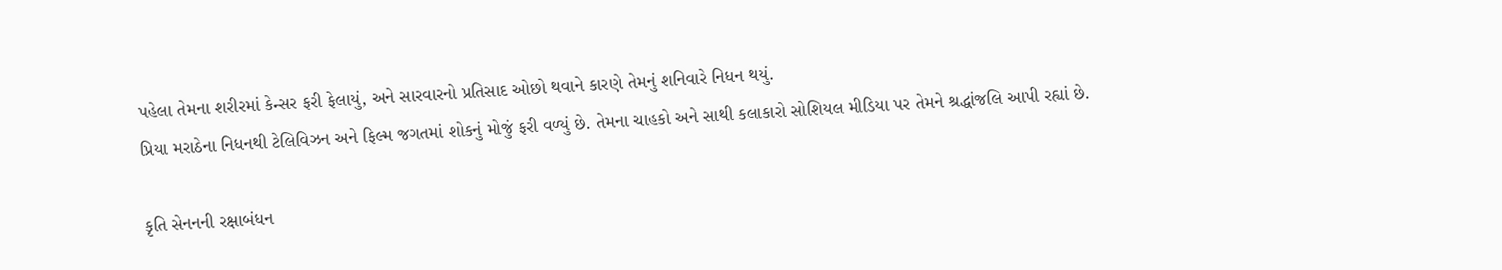પહેલા તેમના શરીરમાં કેન્સર ફરી ફેલાયું, અને સારવારનો પ્રતિસાદ ઓછો થવાને કારણે તેમનું શનિવારે નિધન થયું.
પ્રિયા મરાઠેના નિધનથી ટેલિવિઝન અને ફિલ્મ જગતમાં શોકનું મોજું ફરી વળ્યું છે. તેમના ચાહકો અને સાથી કલાકારો સોશિયલ મીડિયા પર તેમને શ્રદ્ધાંજલિ આપી રહ્યાં છે.

કૃતિ સેનનની રક્ષાબંધન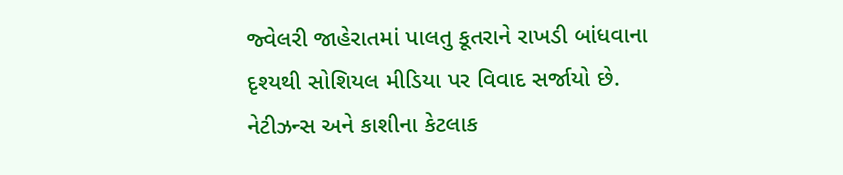જ્વેલરી જાહેરાતમાં પાલતુ કૂતરાને રાખડી બાંધવાના દૃશ્યથી સોશિયલ મીડિયા પર વિવાદ સર્જાયો છે. નેટીઝન્સ અને કાશીના કેટલાક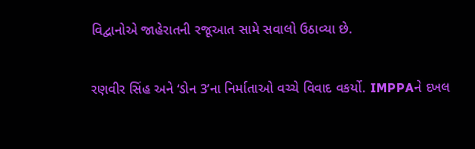વિદ્વાનોએ જાહેરાતની રજૂઆત સામે સવાલો ઉઠાવ્યા છે.

રણવીર સિંહ અને ‘ડોન 3’ના નિર્માતાઓ વચ્ચે વિવાદ વકર્યો. IMPPAને દખલ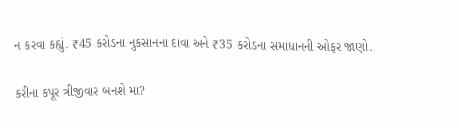ન કરવા કહ્યું. ₹45 કરોડના નુકસાનના દાવા અને ₹35 કરોડના સમાધાનની ઓફર જાણો.

કરીના કપૂર ત્રીજીવાર બનશે મા?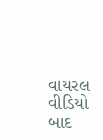વાયરલ વીડિયો બાદ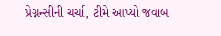પ્રેગ્નન્સીની ચર્ચા, ટીમે આપ્યો જવાબ